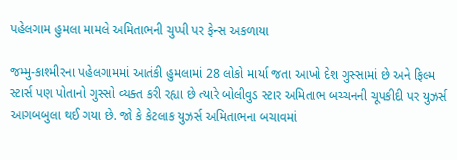પહેલગામ હુમલા મામલે અમિતાભની ચુપ્પી પર ફેન્સ અકળાયા

જમ્મુ-કાશ્મીરના પહેલગામમાં આતંકી હુમલામાં 28 લોકો માર્યા જતા આખો દેશ ગુસ્સામાં છે અને ફિલ્મ સ્ટાર્સ પણ પોતાનો ગુસ્સો વ્યક્ત કરી રહ્યા છે ત્યારે બોલીવુડ સ્ટાર અમિતાભ બચ્ચનની ચૂપકીદી પર યુઝર્સ આગબબુલા થઈ ગયા છે. જો કે કેટલાક યુઝર્સ અમિતાભના બચાવમાં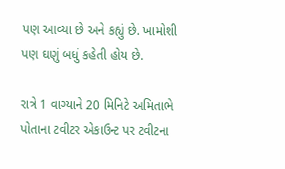પણ આવ્યા છે અને કહ્યું છે. ખામોશી પણ ઘણું બધું કહેતી હોય છે.

રાત્રે 1 વાગ્યાને 20 મિનિટે અમિતાભે પોતાના ટવીટર એકાઉન્ટ પર ટવીટના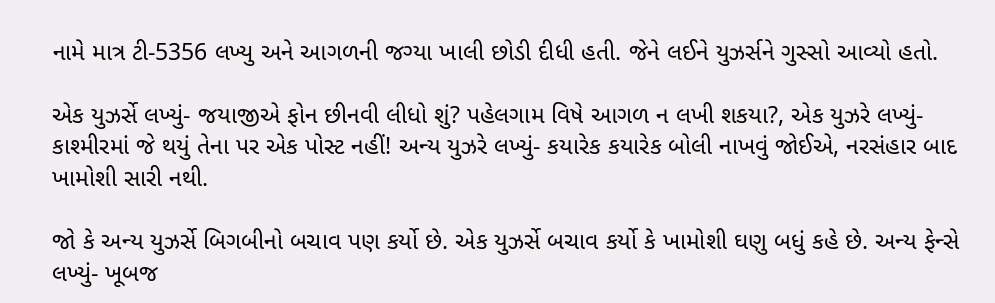નામે માત્ર ટી-5356 લખ્યુ અને આગળની જગ્યા ખાલી છોડી દીધી હતી. જેને લઈને યુઝર્સને ગુસ્સો આવ્યો હતો.

એક યુઝર્સે લખ્યું- જયાજીએ ફોન છીનવી લીધો શું? પહેલગામ વિષે આગળ ન લખી શકયા?, એક યુઝરે લખ્યું- કાશ્મીરમાં જે થયું તેના પર એક પોસ્ટ નહીં! અન્ય યુઝરે લખ્યું- કયારેક કયારેક બોલી નાખવું જોઈએ, નરસંહાર બાદ ખામોશી સારી નથી.

જો કે અન્ય યુઝર્સે બિગબીનો બચાવ પણ કર્યો છે. એક યુઝર્સે બચાવ કર્યો કે ખામોશી ઘણુ બધું કહે છે. અન્ય ફેન્સે લખ્યું- ખૂબજ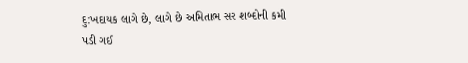દુ:ખદાયક લાગે છે, લાગે છે અમિતાભ સર શબ્દોની કમી પડી ગઈ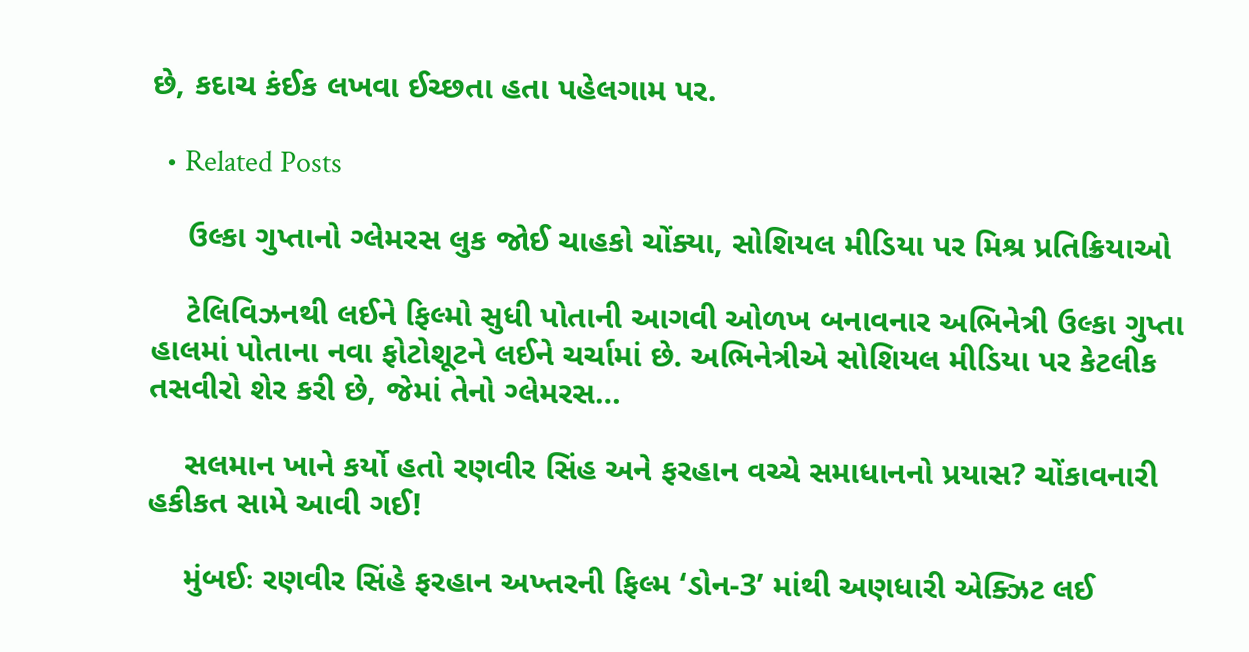છે, કદાચ કંઈક લખવા ઈચ્છતા હતા પહેલગામ પર.

  • Related Posts

    ઉલ્કા ગુપ્તાનો ગ્લેમરસ લુક જોઈ ચાહકો ચોંક્યા, સોશિયલ મીડિયા પર મિશ્ર પ્રતિક્રિયાઓ

    ટેલિવિઝનથી લઈને ફિલ્મો સુધી પોતાની આગવી ઓળખ બનાવનાર અભિનેત્રી ઉલ્કા ગુપ્તા હાલમાં પોતાના નવા ફોટોશૂટને લઈને ચર્ચામાં છે. અભિનેત્રીએ સોશિયલ મીડિયા પર કેટલીક તસવીરો શેર કરી છે, જેમાં તેનો ગ્લેમરસ…

    સલમાન ખાને કર્યો હતો રણવીર સિંહ અને ફરહાન વચ્ચે સમાધાનનો પ્રયાસ? ચોંકાવનારી હકીકત સામે આવી ગઈ!

    મુંબઈઃ રણવીર સિંહે ફરહાન અખ્તરની ફિલ્મ ‘ડોન-3’ માંથી અણધારી એક્ઝિટ લઈ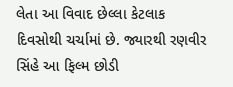લેતા આ વિવાદ છેલ્લા કેટલાક દિવસોથી ચર્ચામાં છે. જ્યારથી રણવીર સિંહે આ ફિલ્મ છોડી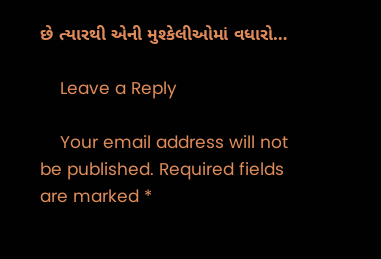છે ત્યારથી એની મુશ્કેલીઓમાં વધારો…

    Leave a Reply

    Your email address will not be published. Required fields are marked *